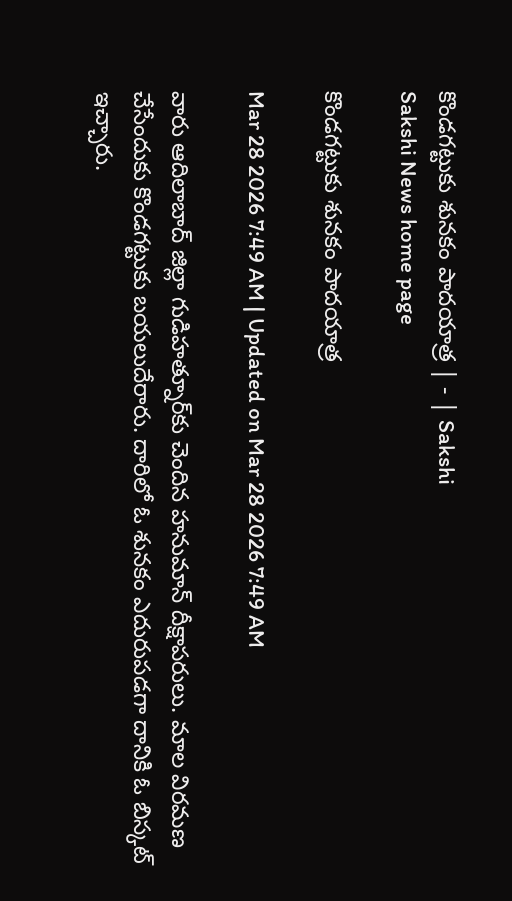కొండగట్టుకు శునకం పాదయాత్ర | - | Sakshi
Sakshi News home page

కొండగట్టుకు శునకం పాదయాత్ర

Mar 28 2026 7:49 AM | Updated on Mar 28 2026 7:49 AM

వారు ఆదిలాబాద్‌ జిల్లా గుడిహత్నూర్‌కు చెందిన హనుమాన్‌ దీక్షాపరులు. మాల విరమణ చేసేందుకు కొండగట్టుకు బయలుదేరారు. దారిలో ఓ శునకం ఎదురుపడగా దానికి ఓ బిస్కట్‌ ఇచ్చారు.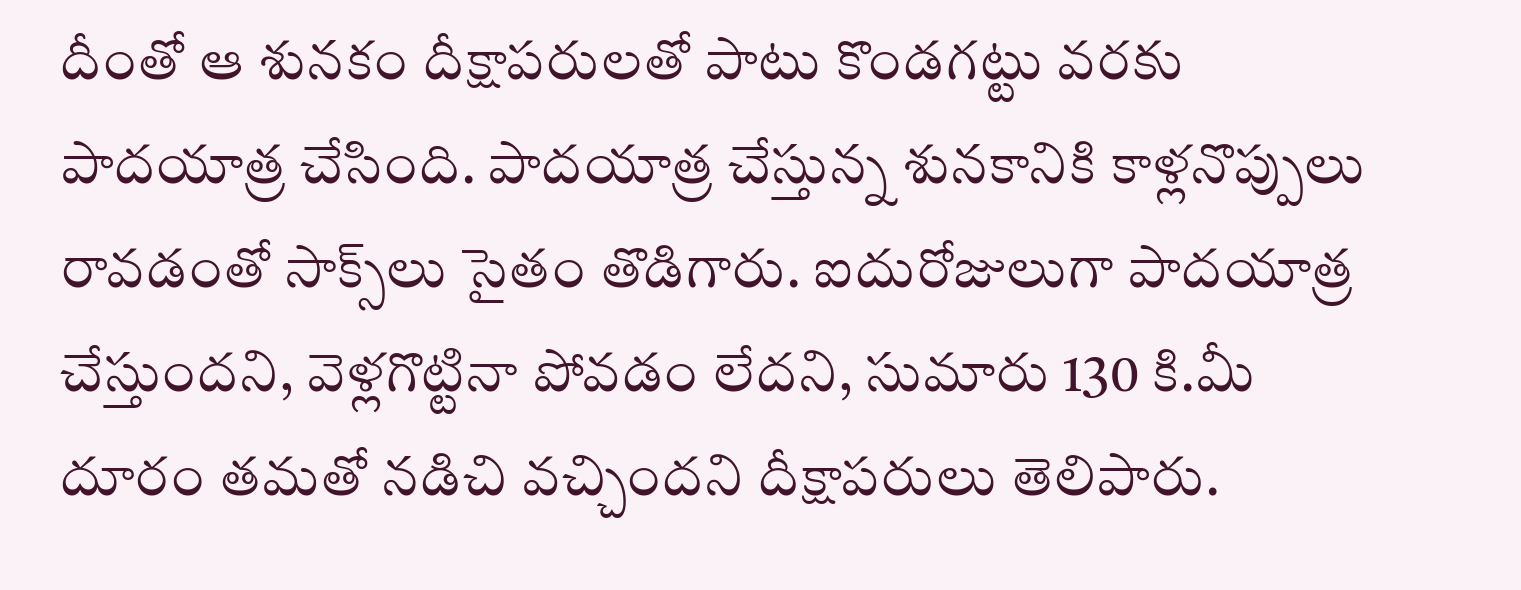దీంతో ఆ శునకం దీక్షాపరులతో పాటు కొండగట్టు వరకు పాదయాత్ర చేసింది. పాదయాత్ర చేస్తున్న శునకానికి కాళ్లనొప్పులు రావడంతో సాక్స్‌లు సైతం తొడిగారు. ఐదురోజులుగా పాదయాత్ర చేస్తుందని, వెళ్లగొట్టినా పోవడం లేదని, సుమారు 130 కి.మీ దూరం తమతో నడిచి వచ్చిందని దీక్షాపరులు తెలిపారు.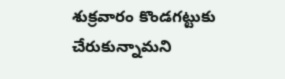శుక్రవారం కొండగట్టుకు చేరుకున్నామని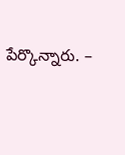పేర్కొన్నారు. –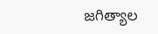జగిత్యాల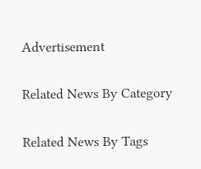Advertisement

Related News By Category

Related News By Tags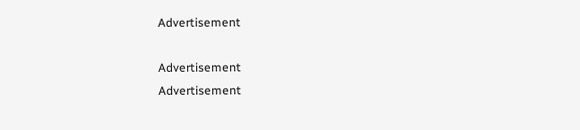Advertisement

Advertisement
Advertisement